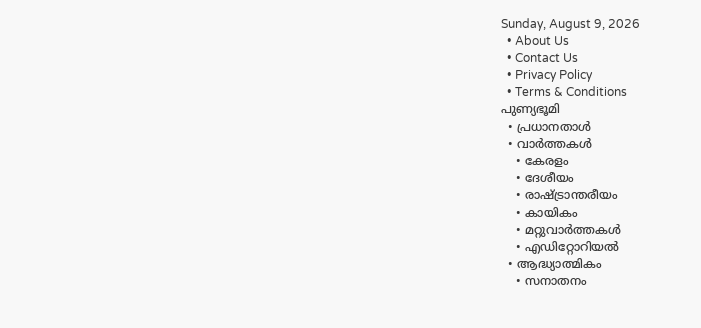Sunday, August 9, 2026
  • About Us
  • Contact Us
  • Privacy Policy
  • Terms & Conditions
പുണ്യഭൂമി
  • പ്രധാനതാൾ
  • വാർത്തകൾ
    • കേരളം
    • ദേശീയം
    • രാഷ്ട്രാന്തരീയം
    • കായികം
    • മറ്റുവാര്‍ത്തകള്‍
    • എഡിറ്റോറിയല്‍
  • ആദ്ധ്യാത്മികം
    • സനാതനം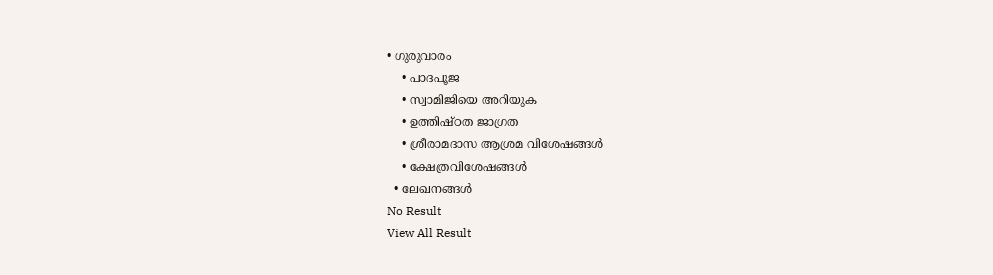• ഗുരുവാരം
    • പാദപൂജ
    • സ്വാമിജിയെ അറിയുക
    • ഉത്തിഷ്ഠത ജാഗ്രത
    • ശ്രീരാമദാസ ആശ്രമ വിശേഷങ്ങൾ
    • ക്ഷേത്രവിശേഷങ്ങള്‍
  • ലേഖനങ്ങള്‍
No Result
View All Result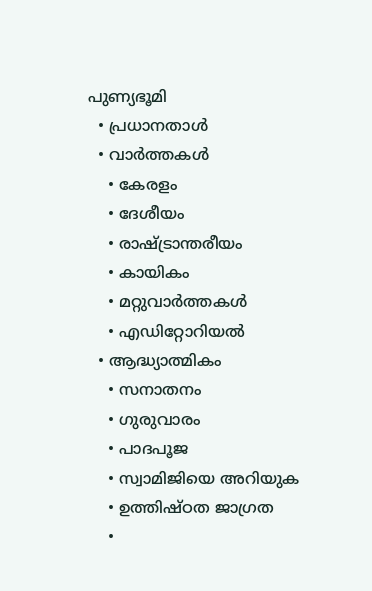പുണ്യഭൂമി
  • പ്രധാനതാൾ
  • വാർത്തകൾ
    • കേരളം
    • ദേശീയം
    • രാഷ്ട്രാന്തരീയം
    • കായികം
    • മറ്റുവാര്‍ത്തകള്‍
    • എഡിറ്റോറിയല്‍
  • ആദ്ധ്യാത്മികം
    • സനാതനം
    • ഗുരുവാരം
    • പാദപൂജ
    • സ്വാമിജിയെ അറിയുക
    • ഉത്തിഷ്ഠത ജാഗ്രത
    •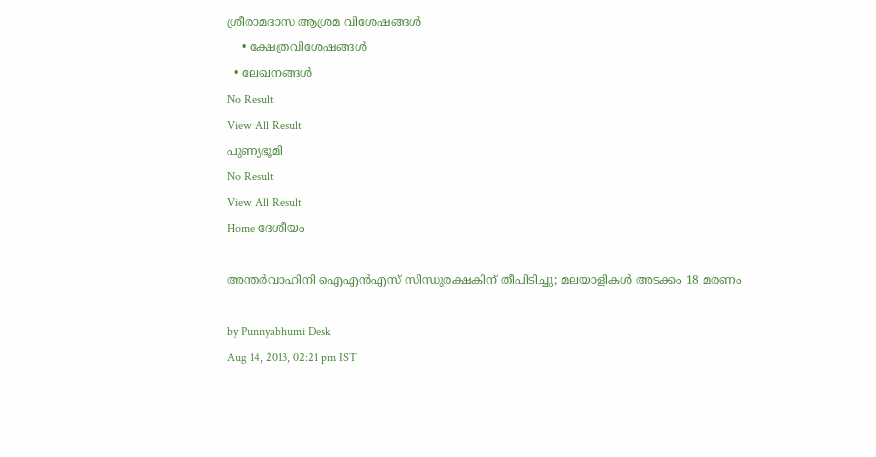ശ്രീരാമദാസ ആശ്രമ വിശേഷങ്ങൾ
    • ക്ഷേത്രവിശേഷങ്ങള്‍
  • ലേഖനങ്ങള്‍
No Result
View All Result
പുണ്യഭൂമി
No Result
View All Result
Home ദേശീയം

അന്തര്‍വാഹിനി ഐഎന്‍എസ് സിന്ധുരക്ഷകിന് തീപിടിച്ചു; മലയാളികള്‍ അടക്കം 18 മരണം

by Punnyabhumi Desk
Aug 14, 2013, 02:21 pm IST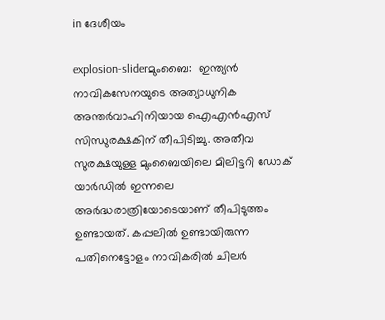in ദേശീയം

explosion-sliderമുംബൈ:  ഇന്ത്യന്‍ നാവികസേനയുടെ അത്യാധുനിക  അന്തര്‍വാഹിനിയായ ഐഎന്‍എസ് സിന്ധുരക്ഷകിന് തീപിടിച്ചു. അതീവ സുരക്ഷയുള്ള മുംബൈയിലെ മിലിട്ടറി ഡോക് യാര്‍ഡില്‍ ഇന്നലെ അര്‍ദ്ധരാത്രിയോടെയാണ് തീപിടുത്തം ഉണ്ടായത്. കപ്പലില്‍ ഉണ്ടായിരുന്ന പതിനെട്ടോളം നാവികരില്‍ ചിലര്‍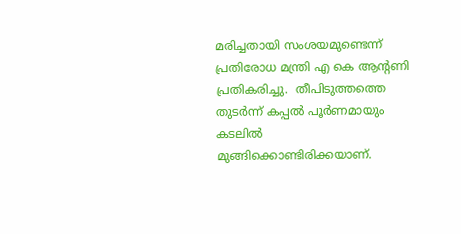മരിച്ചതായി സംശയമുണ്ടെന്ന് പ്രതിരോധ മന്ത്രി എ കെ ആന്റണി പ്രതികരിച്ചു.  തീപിടുത്തത്തെ തുടര്‍ന്ന് കപ്പല്‍ പൂര്‍ണമായും കടലില്‍ മുങ്ങിക്കൊണ്ടിരിക്കയാണ്.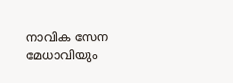നാവിക സേന മേധാവിയും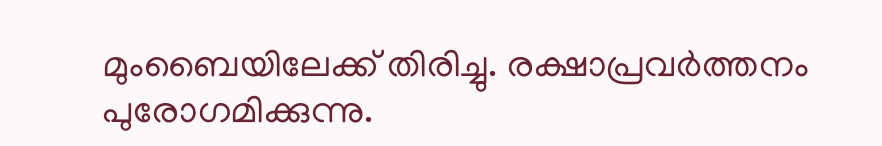മുംബൈയിലേക്ക് തിരിച്ചു. രക്ഷാപ്രവര്‍ത്തനം പുരോഗമിക്കുന്നു.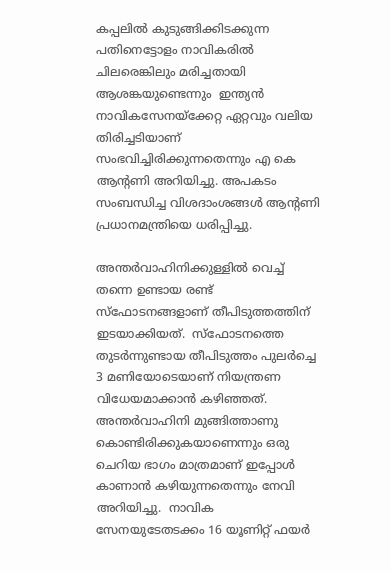കപ്പലില്‍ കുടുങ്ങിക്കിടക്കുന്ന പതിനെട്ടോളം നാവികരില്‍ ചിലരെങ്കിലും മരിച്ചതായി ആശങ്കയുണ്ടെന്നും  ഇന്ത്യന്‍ നാവികസേനയ്‌ക്കേറ്റ ഏറ്റവും വലിയ തിരിച്ചടിയാണ് സംഭവിച്ചിരിക്കുന്നതെന്നും എ കെ ആന്റണി അറിയിച്ചു. അപകടം സംബന്ധിച്ച വിശദാംശങ്ങള്‍ ആന്റണി പ്രധാനമന്ത്രിയെ ധരിപ്പിച്ചു.

അന്തര്‍വാഹിനിക്കുള്ളില്‍ വെച്ച് തന്നെ ഉണ്ടായ രണ്ട് സ്‌ഫോടനങ്ങളാണ് തീപിടുത്തത്തിന് ഇടയാക്കിയത്.  സ്‌ഫോടനത്തെ തുടര്‍ന്നുണ്ടായ തീപിടുത്തം പുലര്‍ച്ചെ 3 മണിയോടെയാണ് നിയന്ത്രണ വിധേയമാക്കാന്‍ കഴിഞ്ഞത്. അന്തര്‍വാഹിനി മുങ്ങിത്താണു കൊണ്ടിരിക്കുകയാണെന്നും ഒരു ചെറിയ ഭാഗം മാത്രമാണ് ഇപ്പോള്‍ കാണാന്‍ കഴിയുന്നതെന്നും നേവി അറിയിച്ചു.  നാവിക സേനയുടേതടക്കം 16 യൂണിറ്റ് ഫയര്‍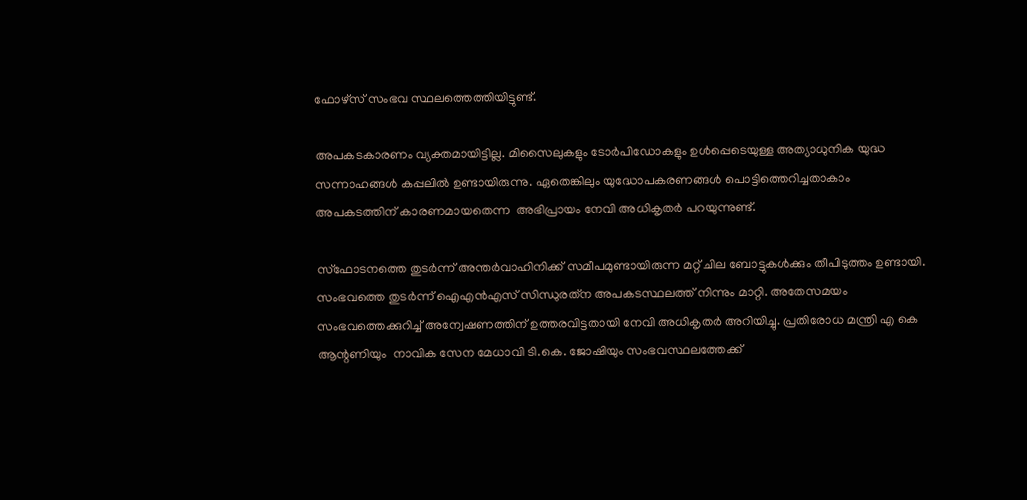ഫോഴ്‌സ് സംഭവ സ്ഥലത്തെത്തിയിട്ടുണ്ട്.

അപകടകാരണം വ്യക്തമായിട്ടില്ല. മിസൈലുകളും ടോര്‍പിഡോകളും ഉള്‍പ്പെടെയുള്ള അത്യാധുനിക യുദ്ധ സന്നാഹങ്ങള്‍ കപ്പലില്‍ ഉണ്ടായിരുന്നു. ഏതെങ്കിലും യുദ്ധോപകരണങ്ങള്‍ പൊട്ടിത്തെറിച്ചതാകാം അപകടത്തിന് കാരണമായതെന്ന  അഭിപ്രായം നേവി അധികൃതര്‍ പറയുന്നുണ്ട്.

സ്‌ഫോടനത്തെ തുടര്‍ന്ന് അന്തര്‍വാഹിനിക്ക് സമീപമുണ്ടായിരുന്ന മറ്റ് ചില ബോട്ടുകള്‍ക്കും തീപിടുത്തം ഉണ്ടായി. സംഭവത്തെ തുടര്‍ന്ന് ഐഎന്‍എസ് സിന്ധുരത്‌ന അപകടസ്ഥലത്ത് നിന്നും മാറ്റി. അതേസമയം സംഭവത്തെക്കുറിച്ച് അന്വേഷണത്തിന് ഉത്തരവിട്ടതായി നേവി അധികൃതര്‍ അറിയിച്ചു. പ്രതിരോധ മന്ത്രി എ കെ ആന്റണിയും  നാവിക സേന മേധാവി ടി.കെ. ജോഷിയും സംഭവസ്ഥലത്തേക്ക്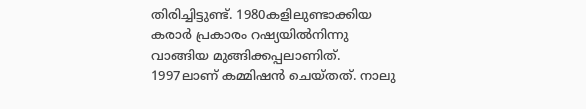തിരിച്ചിട്ടുണ്ട്. 1980കളിലുണ്ടാക്കിയ കരാര്‍ പ്രകാരം റഷ്യയില്‍നിന്നു വാങ്ങിയ മുങ്ങിക്കപ്പലാണിത്. 1997ലാണ് കമ്മിഷന്‍ ചെയ്തത്. നാലു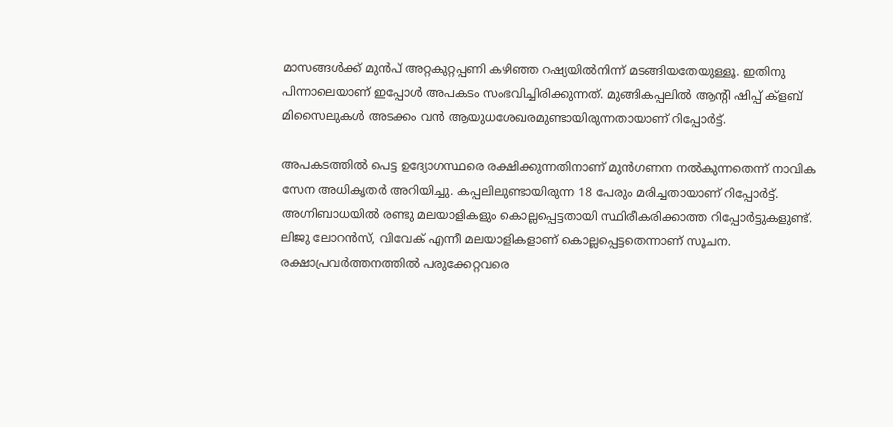മാസങ്ങള്‍ക്ക് മുന്‍പ് അറ്റകുറ്റപ്പണി കഴിഞ്ഞ റഷ്യയില്‍നിന്ന് മടങ്ങിയതേയുള്ളൂ. ഇതിനു പിന്നാലെയാണ് ഇപ്പോള്‍ അപകടം സംഭവിച്ചിരിക്കുന്നത്. മുങ്ങികപ്പലില്‍ ആന്റി ഷിപ്പ് ക്ളബ് മിസൈലുകള്‍ അടക്കം വന്‍ ആയുധശേഖരമുണ്ടായിരുന്നതായാണ് റിപ്പോര്‍ട്ട്.

അപകടത്തില്‍ പെട്ട ഉദ്യോഗസ്ഥരെ രക്ഷിക്കുന്നതിനാണ് മുന്‍ഗണന നല്‍കുന്നതെന്ന് നാവിക സേന അധികൃതര്‍ അറിയിച്ചു. കപ്പലിലുണ്ടായിരുന്ന 18 പേരും മരിച്ചതായാണ് റിപ്പോര്‍ട്ട്. അഗ്നിബാധയില്‍ രണ്ടു മലയാളികളും കൊല്ലപ്പെട്ടതായി സ്ഥിരീകരിക്കാത്ത റിപ്പോര്‍ട്ടുകളുണ്ട്. ലിജു ലോറന്‍സ്, വിവേക് എന്നീ മലയാളികളാണ് കൊല്ലപ്പെട്ടതെന്നാണ് സൂചന.  രക്ഷാപ്രവര്‍ത്തനത്തില്‍ പരുക്കേറ്റവരെ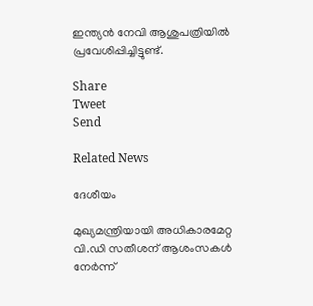ഇന്ത്യന്‍ നേവി ആശുപത്രിയില്‍ പ്രവേശിപ്പിച്ചിട്ടുണ്ട്.

Share
Tweet
Send

Related News

ദേശീയം

മുഖ്യമന്ത്രിയായി അധികാരമേറ്റ വി.ഡി സതീശന് ആശംസകള്‍ നേര്‍ന്ന്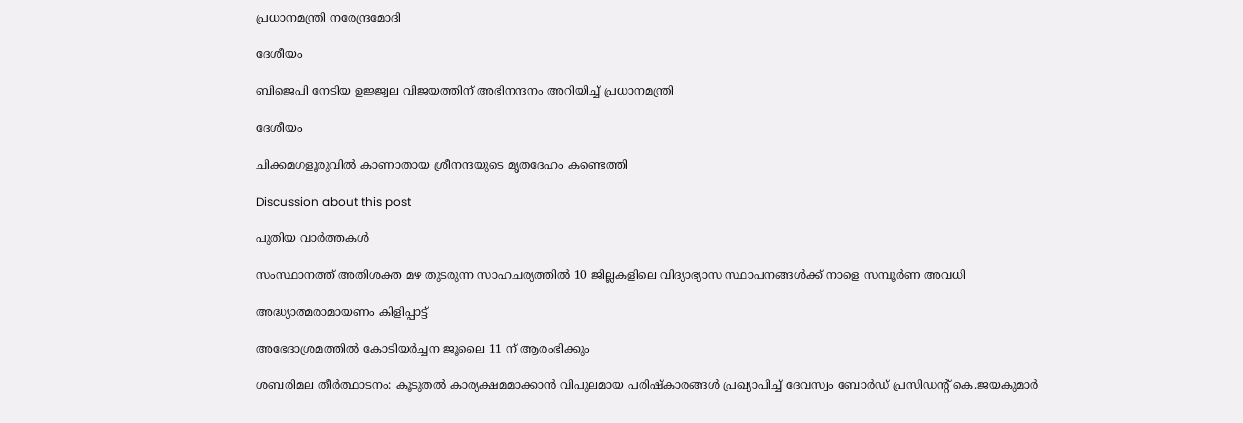പ്രധാനമന്ത്രി നരേന്ദ്രമോദി

ദേശീയം

ബിജെപി നേടിയ ഉജ്ജ്വല വിജയത്തിന് അഭിനന്ദനം അറിയിച്ച് പ്രധാനമന്ത്രി

ദേശീയം

ചിക്കമഗളൂരുവില്‍ കാണാതായ ശ്രീനന്ദയുടെ മൃതദേഹം കണ്ടെത്തി

Discussion about this post

പുതിയ വാർത്തകൾ

സംസ്ഥാനത്ത് അതിശക്ത മഴ തുടരുന്ന സാഹചര്യത്തിൽ 10 ജില്ലകളിലെ വിദ്യാഭ്യാസ സ്ഥാപനങ്ങൾക്ക് നാളെ സമ്പൂർണ അവധി

അദ്ധ്യാത്മരാമായണം കിളിപ്പാട്ട്

അഭേദാശ്രമത്തില്‍ കോടിയര്‍ച്ചന ജൂലൈ 11 ന് ആരംഭിക്കും

ശബരിമല തീര്‍ത്ഥാടനം: കൂടുതല്‍ കാര്യക്ഷമമാക്കാന്‍ വിപുലമായ പരിഷ്‌കാരങ്ങള്‍ പ്രഖ്യാപിച്ച് ദേവസ്വം ബോര്‍ഡ് പ്രസിഡന്റ് കെ.ജയകുമാര്‍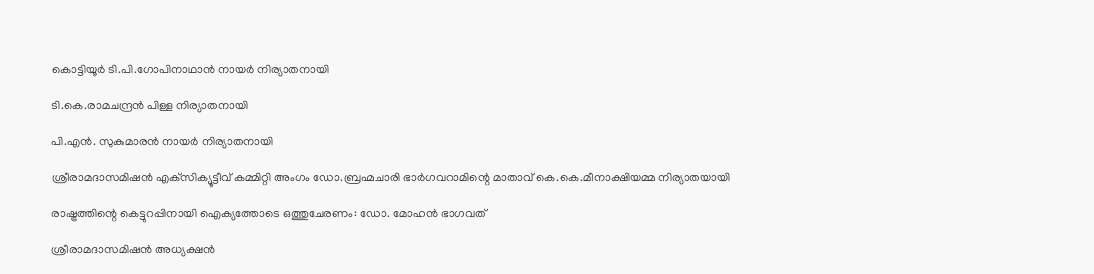കൊട്ടിയൂര്‍ ടി.പി.ഗോപിനാഥാന്‍ നായര്‍ നിര്യാതനായി

ടി.കെ.രാമചന്ദ്രന്‍ പിള്ള നിര്യാതനായി

പി.എന്‍. സുകുമാരന്‍ നായര്‍ നിര്യാതനായി

ശ്രീരാമദാസമിഷന്‍ എക്‌സിക്യൂട്ടീവ് കമ്മിറ്റി അംഗം ഡോ.ബ്രഹ്മചാരി ഭാര്‍ഗവറാമിന്റെ മാതാവ് കെ.കെ.മീനാക്ഷിയമ്മ നിര്യാതയായി

രാഷ്ട്രത്തിന്റെ കെട്ടുറപ്പിനായി ഐക്യത്തോടെ ഒത്തുചേരണം: ഡോ. മോഹന്‍ ഭാഗവത്

ശ്രീരാമദാസമിഷന്‍ അധ്യക്ഷന്‍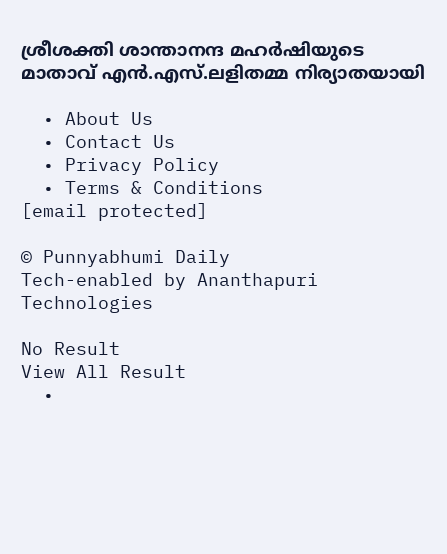ശ്രീശക്തി ശാന്താനന്ദ മഹര്‍ഷിയുടെ മാതാവ് എന്‍.എസ്.ലളിതമ്മ നിര്യാതയായി

  • About Us
  • Contact Us
  • Privacy Policy
  • Terms & Conditions
[email protected]

© Punnyabhumi Daily
Tech-enabled by Ananthapuri Technologies

No Result
View All Result
  •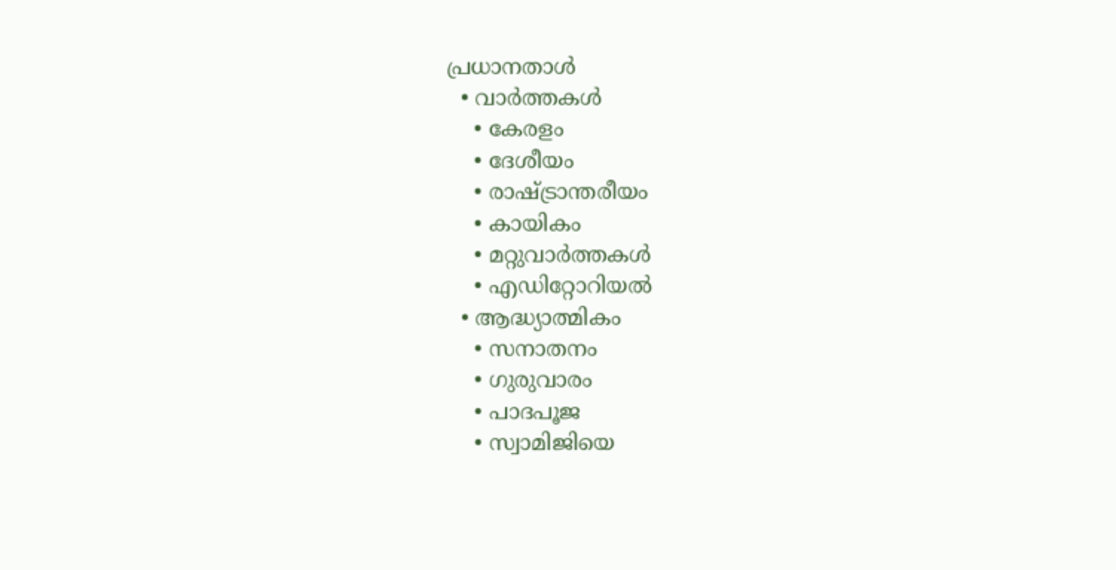പ്രധാനതാൾ
  • വാർത്തകൾ
    • കേരളം
    • ദേശീയം
    • രാഷ്ട്രാന്തരീയം
    • കായികം
    • മറ്റുവാര്‍ത്തകള്‍
    • എഡിറ്റോറിയല്‍
  • ആദ്ധ്യാത്മികം
    • സനാതനം
    • ഗുരുവാരം
    • പാദപൂജ
    • സ്വാമിജിയെ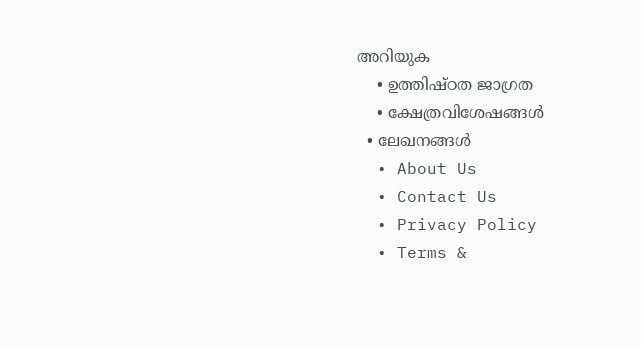അറിയുക
    • ഉത്തിഷ്ഠത ജാഗ്രത
    • ക്ഷേത്രവിശേഷങ്ങള്‍
  • ലേഖനങ്ങള്‍
  • About Us
  • Contact Us
  • Privacy Policy
  • Terms &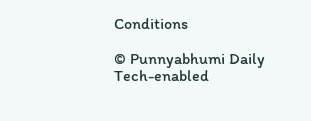Conditions

© Punnyabhumi Daily
Tech-enabled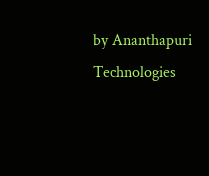by Ananthapuri Technologies